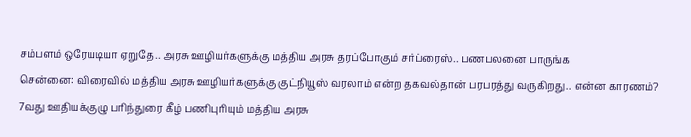சம்பளம் ஒரேயடியா ஏறுதே.. அரசு ஊழியர்களுக்கு மத்திய அரசு தரப்போகும் சர்ப்ரைஸ்.. பணபலனை பாருங்க
சென்னை: விரைவில் மத்திய அரசு ஊழியர்களுக்கு குட்நியூஸ் வரலாம் என்ற தகவல்தான் பரபரத்து வருகிறது.. என்ன காரணம்?
7வது ஊதியக்குழு பரிந்துரை கீழ் பணிபுரியும் மத்திய அரசு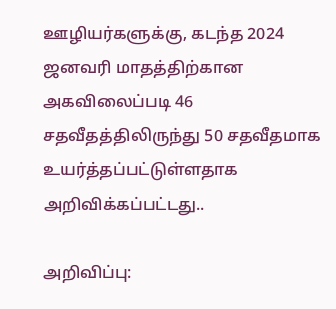ஊழியர்களுக்கு, கடந்த 2024 ஜனவரி மாதத்திற்கான அகவிலைப்படி 46 சதவீதத்திலிருந்து 50 சதவீதமாக உயர்த்தப்பட்டுள்ளதாக அறிவிக்கப்பட்டது..

அறிவிப்பு: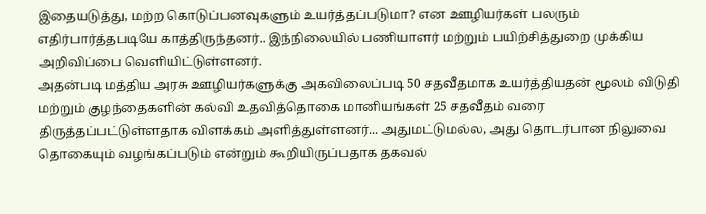இதையடுத்து, மற்ற கொடுப்பனவுகளும் உயர்த்தப்படுமா? என ஊழியர்கள் பலரும் எதிர்பார்த்தபடியே காத்திருந்தனர்.. இந்நிலையில் பணியாளர் மற்றும் பயிற்சித்துறை முக்கிய அறிவிப்பை வெளியிட்டுள்ளனர்.
அதன்படி மத்திய அரசு ஊழியர்களுக்கு அகவிலைப்படி 50 சதவீதமாக உயர்த்தியதன் மூலம் விடுதி மற்றும் குழந்தைகளின் கல்வி உதவித்தொகை மானியங்கள் 25 சதவீதம் வரை திருத்தப்பட்டுள்ளதாக விளக்கம் அளித்துள்ளனர்... அதுமட்டுமல்ல, அது தொடர்பான நிலுவை தொகையும் வழங்கப்படும் என்றும் கூறியிருப்பதாக தகவல்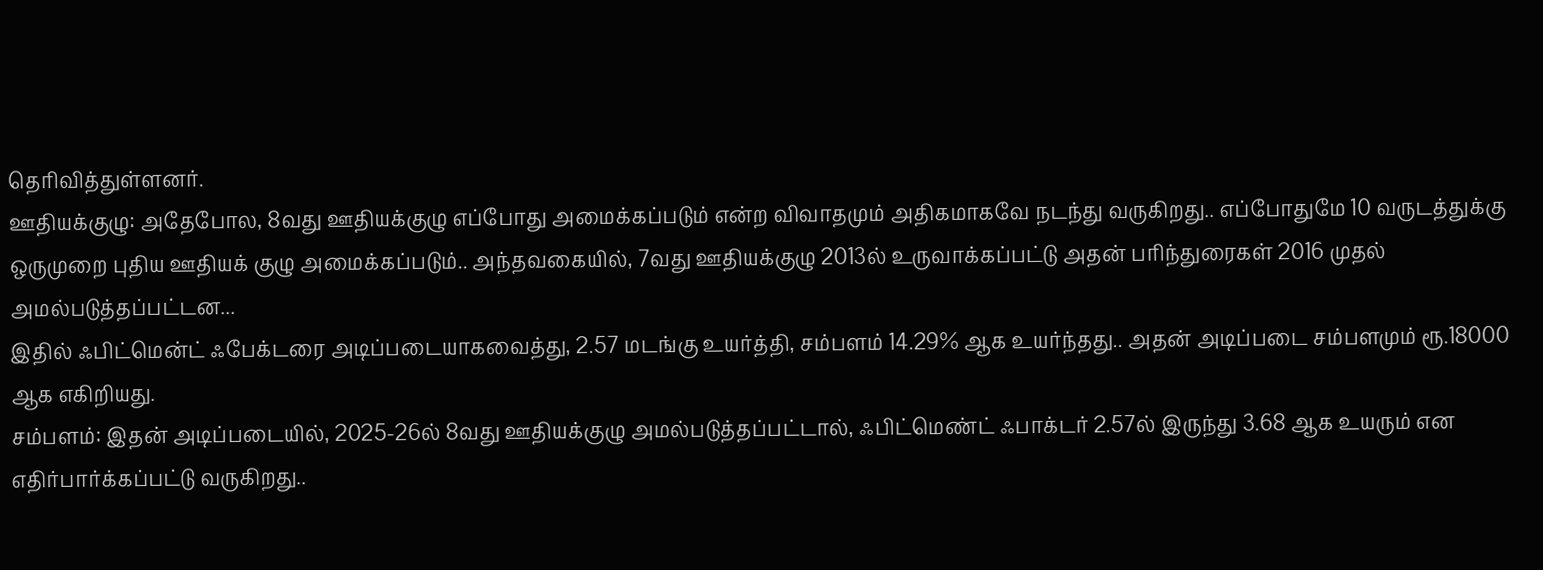தெரிவித்துள்ளனர்.
ஊதியக்குழு: அதேபோல, 8வது ஊதியக்குழு எப்போது அமைக்கப்படும் என்ற விவாதமும் அதிகமாகவே நடந்து வருகிறது.. எப்போதுமே 10 வருடத்துக்கு ஒருமுறை புதிய ஊதியக் குழு அமைக்கப்படும்.. அந்தவகையில், 7வது ஊதியக்குழு 2013ல் உருவாக்கப்பட்டு அதன் பரிந்துரைகள் 2016 முதல் அமல்படுத்தப்பட்டன...
இதில் ஃபிட்மென்ட் ஃபேக்டரை அடிப்படையாகவைத்து, 2.57 மடங்கு உயர்த்தி, சம்பளம் 14.29% ஆக உயர்ந்தது.. அதன் அடிப்படை சம்பளமும் ரூ.18000 ஆக எகிறியது.
சம்பளம்: இதன் அடிப்படையில், 2025-26ல் 8வது ஊதியக்குழு அமல்படுத்தப்பட்டால், ஃபிட்மெண்ட் ஃபாக்டர் 2.57ல் இருந்து 3.68 ஆக உயரும் என எதிர்பார்க்கப்பட்டு வருகிறது..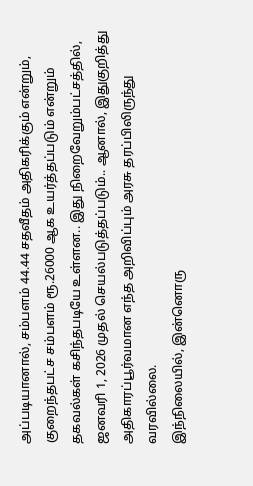அப்படியானால், சம்பளம் 44.44 சதவீதம் அதிகரிக்கும் என்றும், குறைந்தபட்ச சம்பளம் ரூ.26000 ஆக உயர்த்தப்படும் என்றும் தகவல்கள் கசிந்தபடியே உள்ளன.. இது நிறைவேறும்பட்சத்தில், ஜனவரி 1, 2026 முதல் செயல்படுத்தப்படும்.. ஆனால், இதுகுறித்து அதிகாரப்பூர்வமான எந்த அறிவிப்பும் அரசு தரப்பிலிருந்து வரவில்லை.
இந்நிலையில், இன்னொரு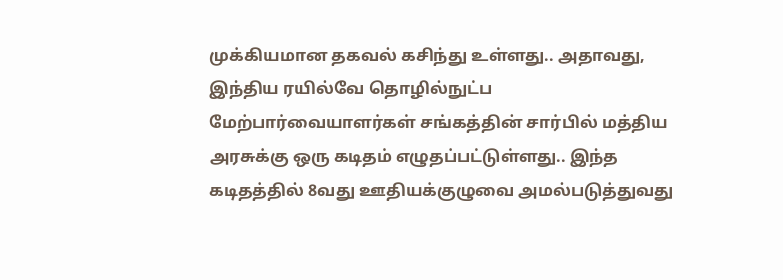முக்கியமான தகவல் கசிந்து உள்ளது.. அதாவது, இந்திய ரயில்வே தொழில்நுட்ப மேற்பார்வையாளர்கள் சங்கத்தின் சார்பில் மத்திய அரசுக்கு ஒரு கடிதம் எழுதப்பட்டுள்ளது.. இந்த கடிதத்தில் 8வது ஊதியக்குழுவை அமல்படுத்துவது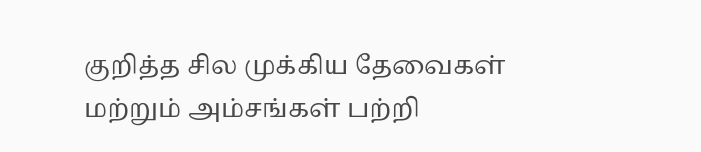குறித்த சில முக்கிய தேவைகள் மற்றும் அம்சங்கள் பற்றி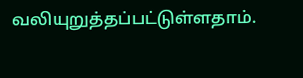வலியுறுத்தப்பட்டுள்ளதாம்.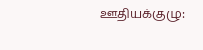ஊதியக்குழு: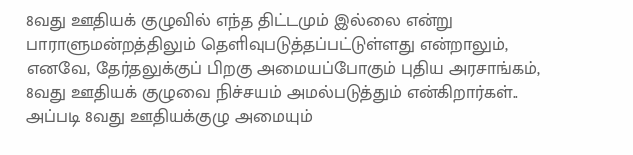8வது ஊதியக் குழுவில் எந்த திட்டமும் இல்லை என்று பாராளுமன்றத்திலும் தெளிவுபடுத்தப்பட்டுள்ளது என்றாலும், எனவே, தேர்தலுக்குப் பிறகு அமையப்போகும் புதிய அரசாங்கம், 8வது ஊதியக் குழுவை நிச்சயம் அமல்படுத்தும் என்கிறார்கள்.. அப்படி 8வது ஊதியக்குழு அமையும்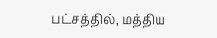பட்சத்தில், மத்திய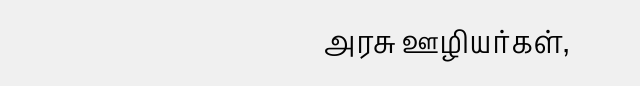அரசு ஊழியர்கள்,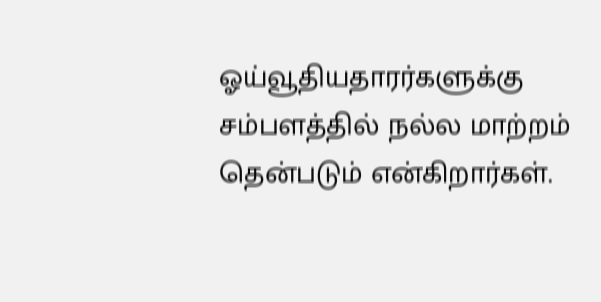ஓய்வூதியதாரர்களுக்கு சம்பளத்தில் நல்ல மாற்றம் தென்படும் என்கிறார்கள்.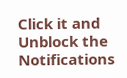Click it and Unblock the Notifications